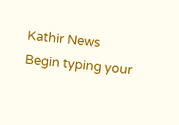Kathir News
Begin typing your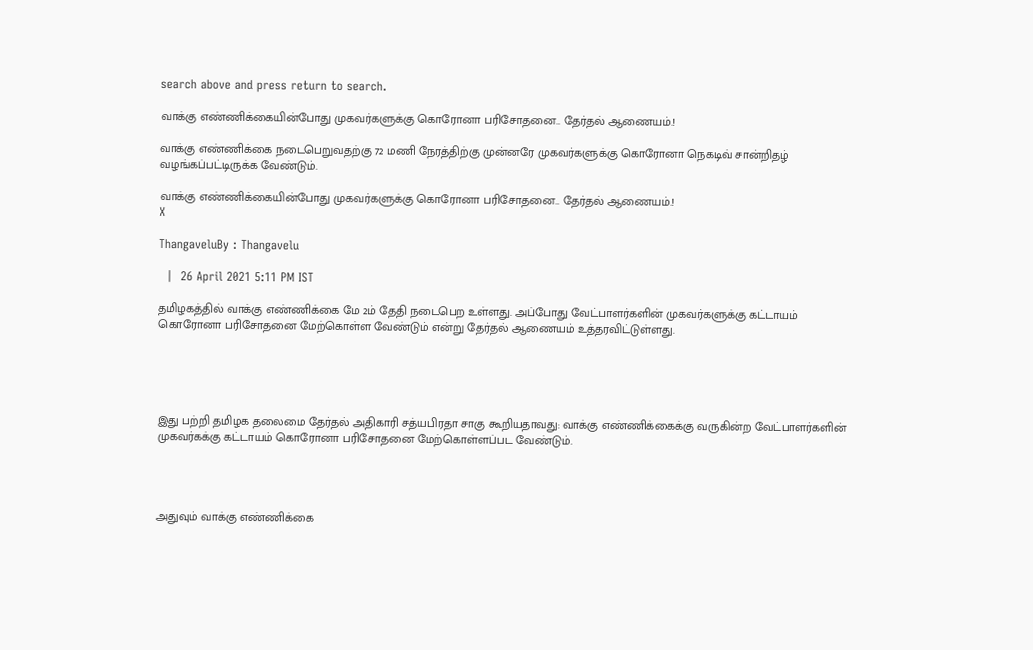search above and press return to search.

வாக்கு எண்ணிக்கையின்போது முகவர்களுக்கு கொரோனா பரிசோதனை.. தேர்தல் ஆணையம்.!

வாக்கு எண்ணிக்கை நடைபெறுவதற்கு 72 மணி நேரத்திற்கு முன்னரே முகவர்களுக்கு கொரோனா நெகடிவ் சான்றிதழ் வழங்கப்பட்டிருக்க வேண்டும்.

வாக்கு எண்ணிக்கையின்போது முகவர்களுக்கு கொரோனா பரிசோதனை.. தேர்தல் ஆணையம்.!
X

ThangaveluBy : Thangavelu

  |  26 April 2021 5:11 PM IST

தமிழகத்தில் வாக்கு எண்ணிக்கை மே 2ம் தேதி நடைபெற உள்ளது. அப்போது வேட்பாளர்களின் முகவர்களுக்கு கட்டாயம் கொரோனா பரிசோதனை மேற்கொள்ள வேண்டும் என்று தேர்தல் ஆணையம் உத்தரவிட்டுள்ளது.





இது பற்றி தமிழக தலைமை தேர்தல் அதிகாரி சத்யபிரதா சாகு கூறியதாவது: வாக்கு எண்ணிக்கைக்கு வருகின்ற வேட்பாளர்களின் முகவர்கக்கு கட்டாயம் கொரோனா பரிசோதனை மேற்கொள்ளப்பட வேண்டும்.




அதுவும் வாக்கு எண்ணிக்கை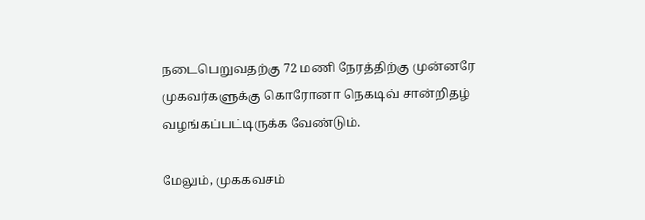நடைபெறுவதற்கு 72 மணி நேரத்திற்கு முன்னரே முகவர்களுக்கு கொரோனா நெகடிவ் சான்றிதழ் வழங்கப்பட்டிருக்க வேண்டும்.

மேலும், முககவசம்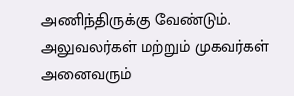அணிந்திருக்கு வேண்டும். அலுவலர்கள் மற்றும் முகவர்கள் அனைவரும்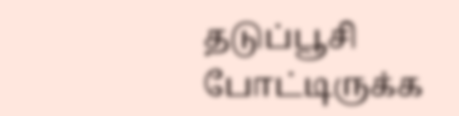தடுப்பூசி போட்டிருக்க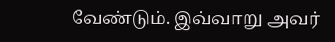வேண்டும். இவ்வாறு அவர்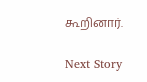கூறினார்.

Next Story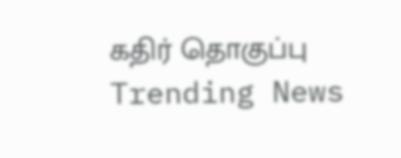கதிர் தொகுப்பு
Trending News